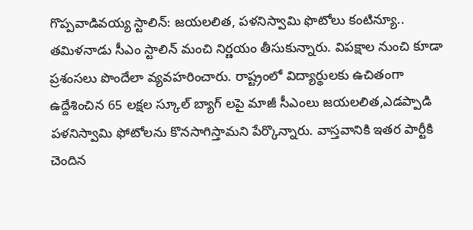గొప్పవాడివయ్య స్టాలిన్: జయలలిత, పళనిస్వామి ఫొటోలు కంటిన్యూ..
తమిళనాడు సీఎం స్టాలిన్ మంచి నిర్ణయం తీసుకున్నారు. విపక్షాల నుంచి కూడా ప్రశంసలు పొందేలా వ్యవహరించారు. రాష్ట్రంలో విద్యార్థులకు ఉచితంగా ఉద్దేశించిన 65 లక్షల స్కూల్ బ్యాగ్ లపై మాజీ సీఎంలు జయలలిత,ఎడప్పాడి పళనిస్వామి ఫోటోలను కొనసాగిస్తామని పేర్కొన్నారు. వాస్తవానికి ఇతర పార్టీకి చెందిన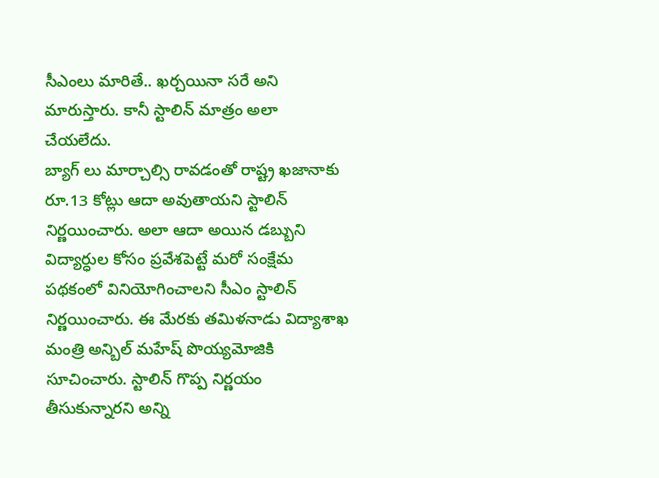సీఎంలు మారితే.. ఖర్చయినా సరే అని మారుస్తారు. కానీ స్టాలిన్ మాత్రం అలా చేయలేదు.
బ్యాగ్ లు మార్చాల్సి రావడంతో రాష్ట్ర ఖజానాకు రూ.13 కోట్లు ఆదా అవుతాయని స్టాలిన్ నిర్ణయించారు. అలా ఆదా అయిన డబ్బుని విద్యార్ధుల కోసం ప్రవేశపెట్టే మరో సంక్షేమ పథకంలో వినియోగించాలని సీఎం స్టాలిన్ నిర్ణయించారు. ఈ మేరకు తమిళనాడు విద్యాశాఖ మంత్రి అన్బిల్ మహేష్ పొయ్యమోజికి సూచించారు. స్టాలిన్ గొప్ప నిర్ణయం తీసుకున్నారని అన్ని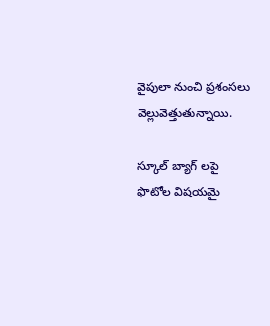వైపులా నుంచి ప్రశంసలు వెల్లువెత్తుతున్నాయి.

స్కూల్ బ్యాగ్ లపై ఫొటోల విషయమై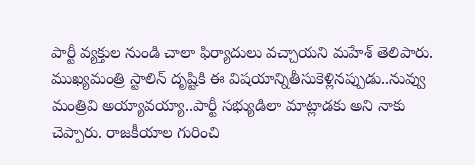పార్టీ వ్యక్తుల నుండి చాలా ఫిర్యాదులు వచ్చాయని మహేశ్ తెలిపారు. ముఖ్యమంత్రి స్టాలిన్ దృష్టికి ఈ విషయాన్నితీసుకెళ్లినప్పుడు..నువ్వు మంత్రివి అయ్యావయ్యా..పార్టీ సభ్యుడిలా మాట్లాడకు అని నాకు చెప్పారు. రాజకీయాల గురించి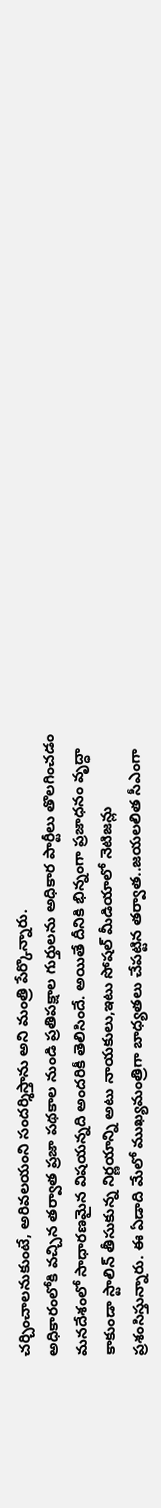చర్చించాలనుకుంటే, అరివలయంని సందర్శిస్తాను అని మంత్రి పేర్కొన్నారు.
అధికారంలోకి వచ్చిన తర్వాత ప్రజా పథకాల నుండి ప్రతిపక్షాల గుర్తులను అధికార పార్టీలు తొలగించడం మనదేశంలో సాధారణమైన విషయన్నది అందరికీ తెలిసిందే. అయితే దీనికి భిన్నంగా ప్రజాధనం వృద్ధా కాకుండా స్టాలిన్ తీసుకున్న నిర్ణయాన్ని అటు నాయకులు,ఇటు సోషల్ మీడియాలో నెటిజన్లు ప్రశంసిస్తున్నారు. ఈ ఏడాది మేలో ముఖ్యమంత్రిగా బాధ్యతలు చేపట్టిన తర్వాత..జయలలిత సీఎంగా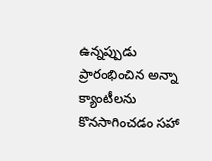ఉన్నప్పుడు ప్రారంభించిన అన్నా క్యాంటీలను కొనసాగించడం సహా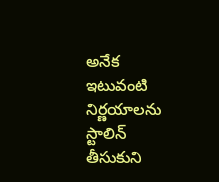అనేక ఇటువంటి నిర్ణయాలను స్టాలిన్ తీసుకుని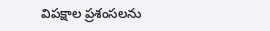విపక్షాల ప్రశంసలను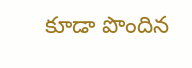కూడా పొందిన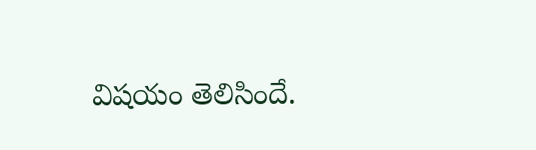విషయం తెలిసిందే.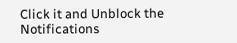Click it and Unblock the Notifications